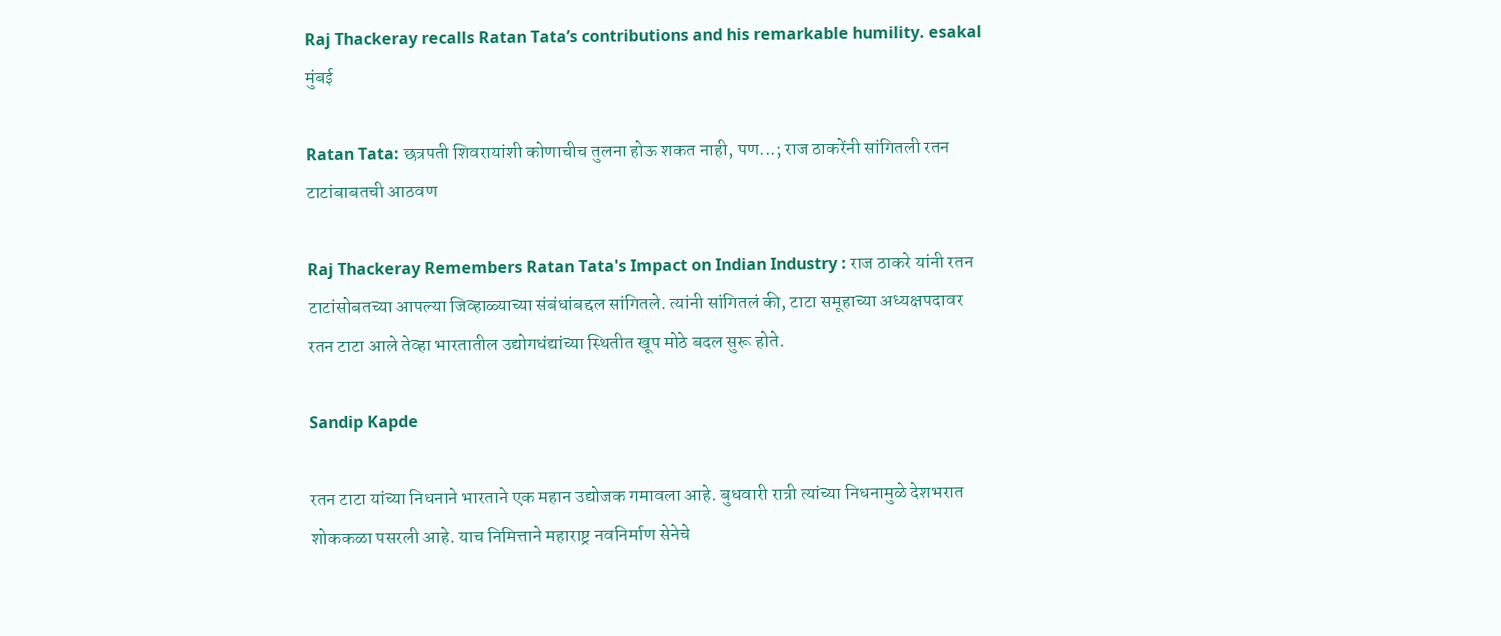Raj Thackeray recalls Ratan Tata’s contributions and his remarkable humility. esakal
मुंबई

Ratan Tata: छत्रपती शिवरायांशी कोणाचीच तुलना होऊ शकत नाही, पण...; राज ठाकरेंनी सांगितली रतन टाटांबाबतची आठवण

Raj Thackeray Remembers Ratan Tata's Impact on Indian Industry : राज ठाकरे यांनी रतन टाटांसोबतच्या आपल्या जिव्हाळ्याच्या संबंधांबद्दल सांगितले. त्यांनी सांगितलं की, टाटा समूहाच्या अध्यक्षपदावर रतन टाटा आले तेव्हा भारतातील उद्योगधंद्यांच्या स्थितीत खूप मोठे बदल सुरू होते.

Sandip Kapde

रतन टाटा यांच्या निधनाने भारताने एक महान उद्योजक गमावला आहे. बुधवारी रात्री त्यांच्या निधनामुळे देशभरात शोककळा पसरली आहे. याच निमित्ताने महाराष्ट्र नवनिर्माण सेनेचे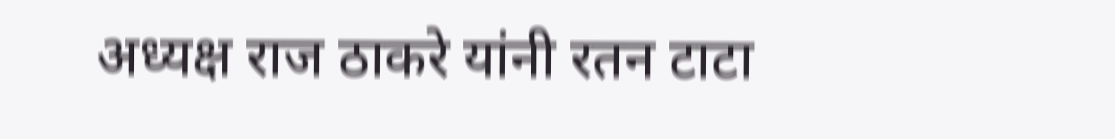अध्यक्ष राज ठाकरे यांनी रतन टाटा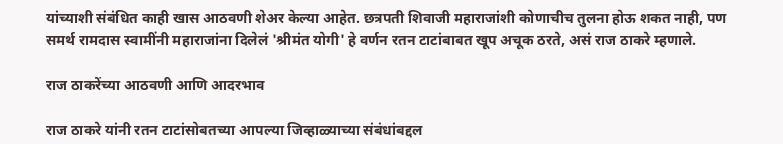यांच्याशी संबंधित काही खास आठवणी शेअर केल्या आहेत. छत्रपती शिवाजी महाराजांशी कोणाचीच तुलना होऊ शकत नाही, पण समर्थ रामदास स्वामींनी महाराजांना दिलेलं 'श्रीमंत योगी' हे वर्णन रतन टाटांबाबत खूप अचूक ठरते, असं राज ठाकरे म्हणाले.

राज ठाकरेंच्या आठवणी आणि आदरभाव

राज ठाकरे यांनी रतन टाटांसोबतच्या आपल्या जिव्हाळ्याच्या संबंधांबद्दल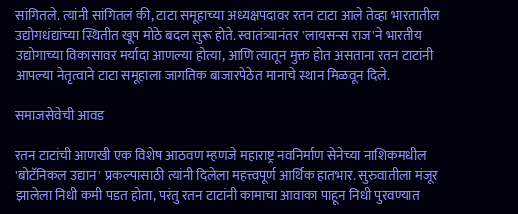सांगितले. त्यांनी सांगितलं की, टाटा समूहाच्या अध्यक्षपदावर रतन टाटा आले तेव्हा भारतातील उद्योगधंद्यांच्या स्थितीत खूप मोठे बदल सुरू होते. स्वातंत्र्यानंतर 'लायसन्स राज'ने भारतीय उद्योगाच्या विकासावर मर्यादा आणल्या होत्या, आणि त्यातून मुक्त होत असताना रतन टाटांनी आपल्या नेतृत्वाने टाटा समूहाला जागतिक बाजारपेठेत मानाचे स्थान मिळवून दिले.

समाजसेवेची आवड

रतन टाटांची आणखी एक विशेष आठवण म्हणजे महाराष्ट्र नवनिर्माण सेनेच्या नाशिकमधील 'बोटॅनिकल उद्यान' प्रकल्पासाठी त्यांनी दिलेला महत्त्वपूर्ण आर्थिक हातभार. सुरुवातीला मंजूर झालेला निधी कमी पडत होता, परंतु रतन टाटांनी कामाचा आवाका पाहून निधी पुरवण्यात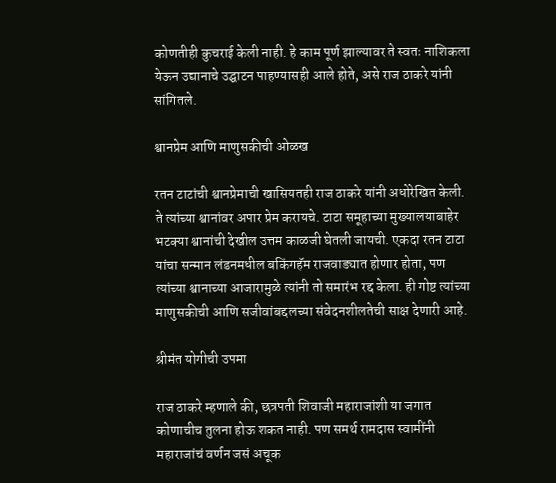कोणतीही कुचराई केली नाही. हे काम पूर्ण झाल्यावर ते स्वतः नाशिकला येऊन उद्यानाचे उद्घाटन पाहण्यासही आले होते, असे राज ठाकरे यांनी सांगितले.

श्वानप्रेम आणि माणुसकीची ओळख

रतन टाटांची श्वानप्रेमाची खासियतही राज ठाकरे यांनी अधोरेखित केली. ते त्यांच्या श्वानांवर अपार प्रेम करायचे. टाटा समूहाच्या मुख्यालयाबाहेर भटक्या श्वानांची देखील उत्तम काळजी घेतली जायची. एकदा रतन टाटा यांचा सन्मान लंडनमधील बकिंगहॅम राजवाड्यात होणार होता, पण त्यांच्या श्वानाच्या आजारामुळे त्यांनी तो समारंभ रद्द केला. ही गोष्ट त्यांच्या माणुसकीची आणि सजीवांबद्दलच्या संवेदनशीलतेची साक्ष देणारी आहे.

श्रीमंत योगीची उपमा

राज ठाकरे म्हणाले की, छत्रपती शिवाजी महाराजांशी या जगात कोणाचीच तुलना होऊ शकत नाही. पण समर्थ रामदास स्वामींनी महाराजांचं वर्णन जसं अचूक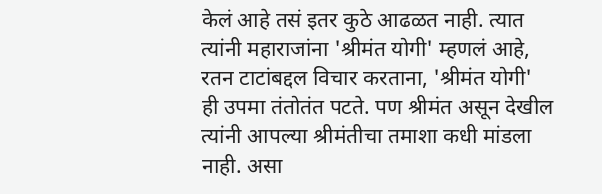केलं आहे तसं इतर कुठे आढळत नाही. त्यात त्यांनी महाराजांना 'श्रीमंत योगी' म्हणलं आहे, रतन टाटांबद्दल विचार करताना, 'श्रीमंत योगी' ही उपमा तंतोतंत पटते. पण श्रीमंत असून देखील त्यांनी आपल्या श्रीमंतीचा तमाशा कधी मांडला नाही. असा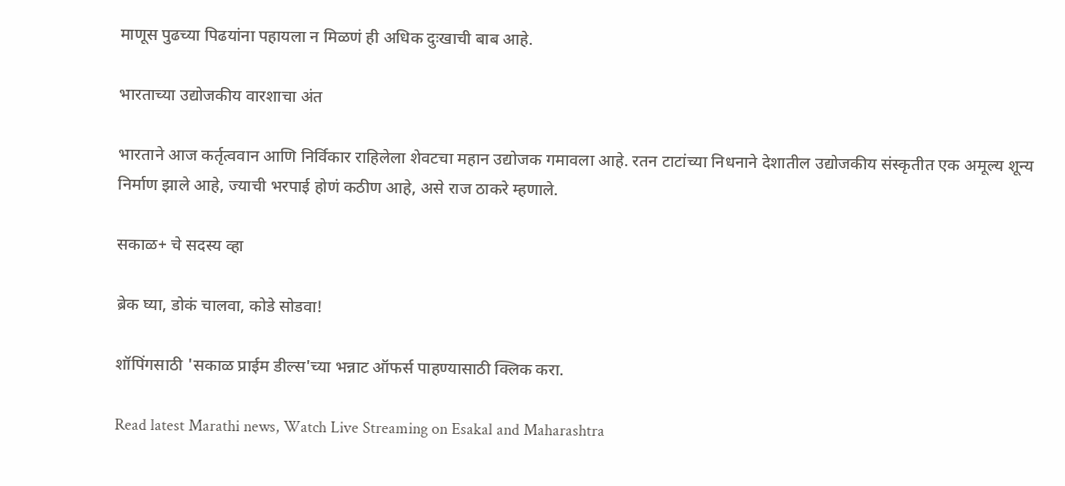माणूस पुढच्या पिढयांना पहायला न मिळणं ही अधिक दुःखाची बाब आहे.

भारताच्या उद्योजकीय वारशाचा अंत

भारताने आज कर्तृत्ववान आणि निर्विकार राहिलेला शेवटचा महान उद्योजक गमावला आहे. रतन टाटांच्या निधनाने देशातील उद्योजकीय संस्कृतीत एक अमूल्य शून्य निर्माण झाले आहे, ज्याची भरपाई होणं कठीण आहे, असे राज ठाकरे म्हणाले.

सकाळ+ चे सदस्य व्हा

ब्रेक घ्या, डोकं चालवा, कोडे सोडवा!

शॉपिंगसाठी 'सकाळ प्राईम डील्स'च्या भन्नाट ऑफर्स पाहण्यासाठी क्लिक करा.

Read latest Marathi news, Watch Live Streaming on Esakal and Maharashtra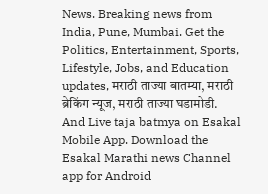News. Breaking news from India, Pune, Mumbai. Get the Politics, Entertainment, Sports, Lifestyle, Jobs, and Education updates, मराठी ताज्या बातम्या, मराठी ब्रेकिंग न्यूज, मराठी ताज्या घडामोडी. And Live taja batmya on Esakal Mobile App. Download the Esakal Marathi news Channel app for Android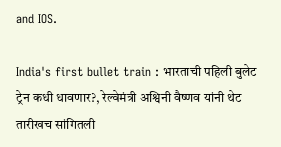and IOS.

India's first bullet train : भारताची पहिली बुलेट ट्रेन कधी धावणार?, रेल्वेमंत्री अश्विनी वैष्णव यांनी थेट तारीखच सांगितली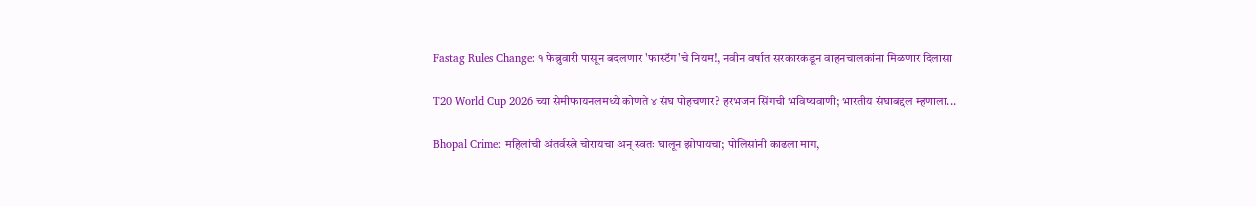Fastag Rules Change: १ फेब्रुवारी पासून बदलणार 'फास्टॅग'चे नियम!, नवीन वर्षात सरकारकडून वाहनचालकांना मिळणार दिलासा

T20 World Cup 2026 च्या सेमीफायनलमध्ये कोणते ४ संघ पोहचणार? हरभजन सिंगची भविष्यवाणी; भारतीय संघाबद्दल म्हणाला...

Bhopal Crime: महिलांची अंतर्वस्त्रे चोरायचा अन् स्वतः घालून झोपायचा; पोलिसांनी काढला माग,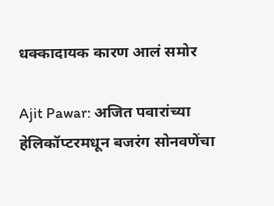धक्कादायक कारण आलं समोर

Ajit Pawar: अजित पवारांच्या हेलिकॉप्टरमधून बजरंग सोनवणेंचा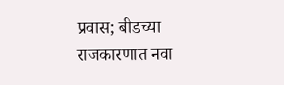प्रवास; बीडच्या राजकारणात नवा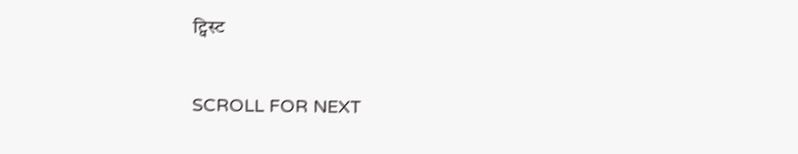ट्विस्ट

SCROLL FOR NEXT